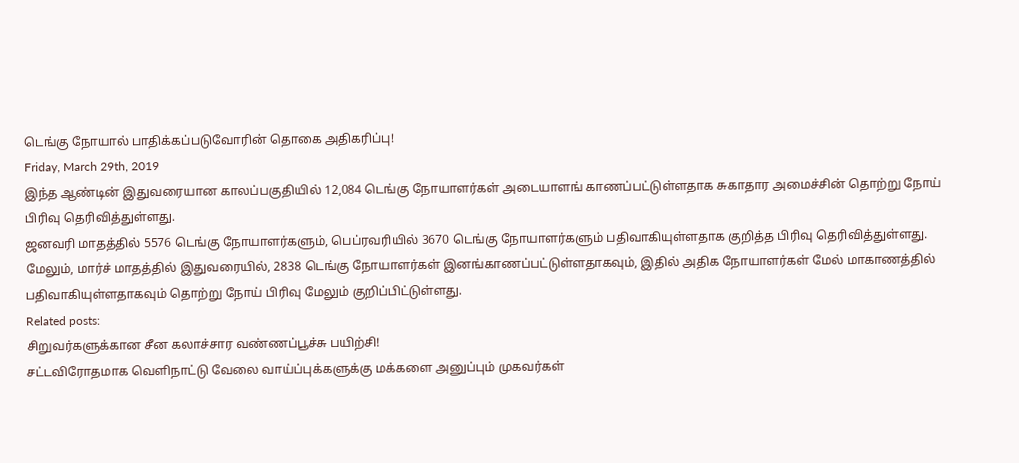டெங்கு நோயால் பாதிக்கப்படுவோரின் தொகை அதிகரிப்பு!
Friday, March 29th, 2019
இந்த ஆண்டின் இதுவரையான காலப்பகுதியில் 12,084 டெங்கு நோயாளர்கள் அடையாளங் காணப்பட்டுள்ளதாக சுகாதார அமைச்சின் தொற்று நோய் பிரிவு தெரிவித்துள்ளது.
ஜனவரி மாதத்தில் 5576 டெங்கு நோயாளர்களும், பெப்ரவரியில் 3670 டெங்கு நோயாளர்களும் பதிவாகியுள்ளதாக குறித்த பிரிவு தெரிவித்துள்ளது.
மேலும், மார்ச் மாதத்தில் இதுவரையில், 2838 டெங்கு நோயாளர்கள் இனங்காணப்பட்டுள்ளதாகவும், இதில் அதிக நோயாளர்கள் மேல் மாகாணத்தில் பதிவாகியுள்ளதாகவும் தொற்று நோய் பிரிவு மேலும் குறிப்பிட்டுள்ளது.
Related posts:
சிறுவர்களுக்கான சீன கலாச்சார வண்ணப்பூச்சு பயிற்சி!
சட்டவிரோதமாக வெளிநாட்டு வேலை வாய்ப்புக்களுக்கு மக்களை அனுப்பும் முகவர்கள்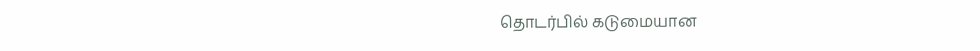தொடர்பில் கடுமையான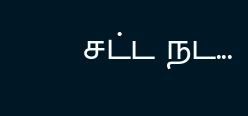சட்ட நட...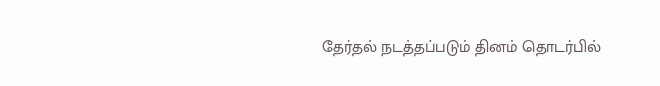தேர்தல் நடத்தப்படும் தினம் தொடர்பில்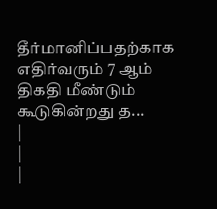தீர்மானிப்பதற்காக எதிர்வரும் 7 ஆம் திகதி மீண்டும் கூடுகின்றது த...
|
|
|